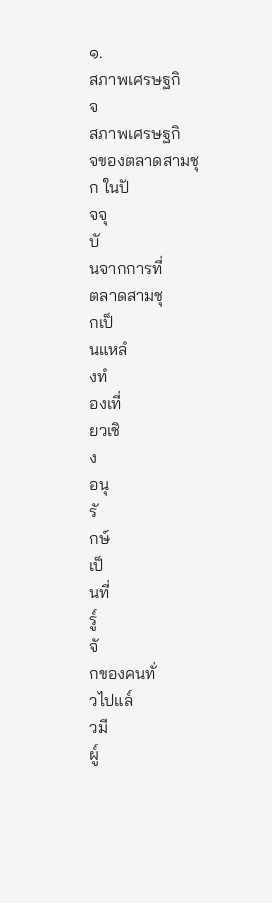๑.
สภาพเศรษฐกิ
จ
สภาพเศรษฐกิ
จของตลาดสามชุ
ก ในปั
จจุ
บั
นจากการที่
ตลาดสามชุ
กเป็
นแหลํ
งทํ
องเที่
ยวเชิ
ง
อนุ
รั
กษ์
เป็
นที่
รู๎
จั
กของคนทั่
วไปแล๎
วมี
ผู๎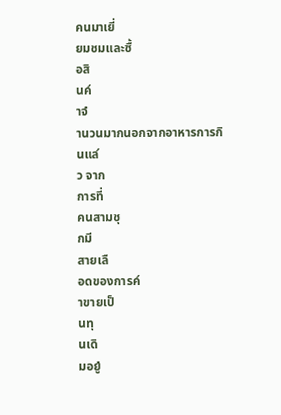คนมาเยี่
ยมชมและซื้
อสิ
นค๎
าจํ
านวนมากนอกจากอาหารการกิ
นแล๎
ว จาก
การที่
คนสามชุ
กมี
สายเลื
อดของการค๎
าขายเป็
นทุ
นเดิ
มอยูํ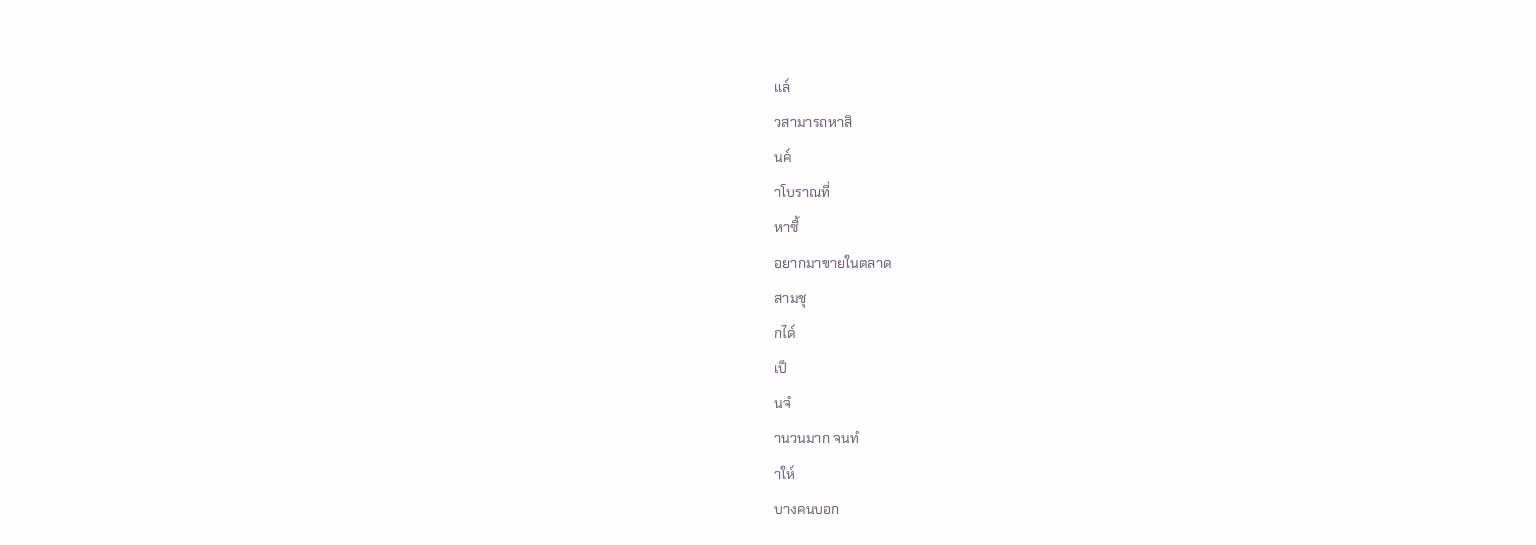แล๎
วสามารถหาสิ
นค๎
าโบราณที่
หาซื้
อยากมาขายในตลาด
สามชุ
กได๎
เป็
นจํ
านวนมาก จนทํ
าให๎
บางคนบอก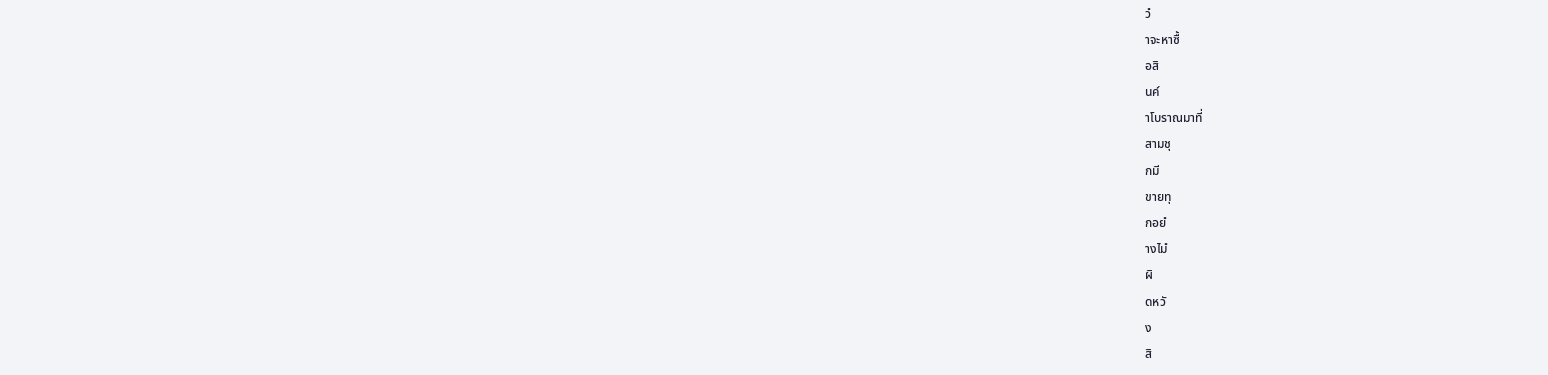วํ
าจะหาซื้
อสิ
นค๎
าโบราณมาที่
สามชุ
กมี
ขายทุ
กอยํ
างไมํ
ผิ
ดหวั
ง
สิ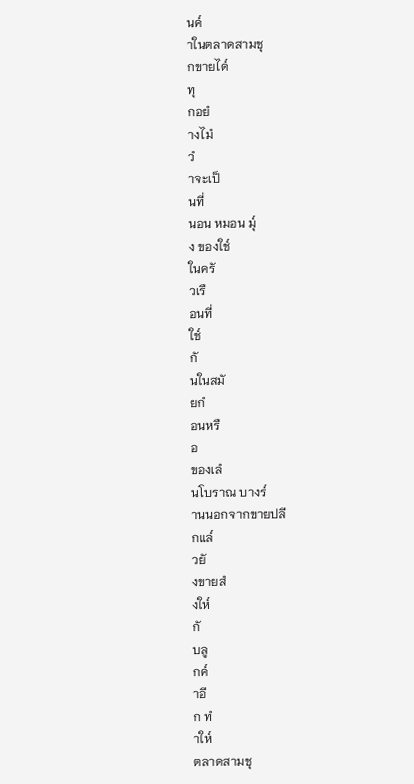นค๎
าในตลาดสามชุ
กขายได๎
ทุ
กอยํ
างไมํ
วํ
าจะเป็
นที่
นอน หมอน มุ๎
ง ของใช๎
ในครั
วเรื
อนที่
ใช๎
กั
นในสมั
ยกํ
อนหรื
อ
ของเลํ
นโบราณ บางร๎
านนอกจากขายปลี
กแล๎
วยั
งขายสํ
งให๎
กั
บลู
กค๎
าอี
ก ทํ
าให๎
ตลาดสามชุ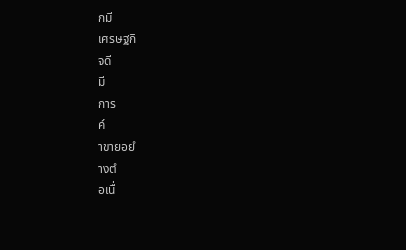กมี
เศรษฐกิ
จดี
มี
การ
ค๎
าขายอยํ
างตํ
อเนื่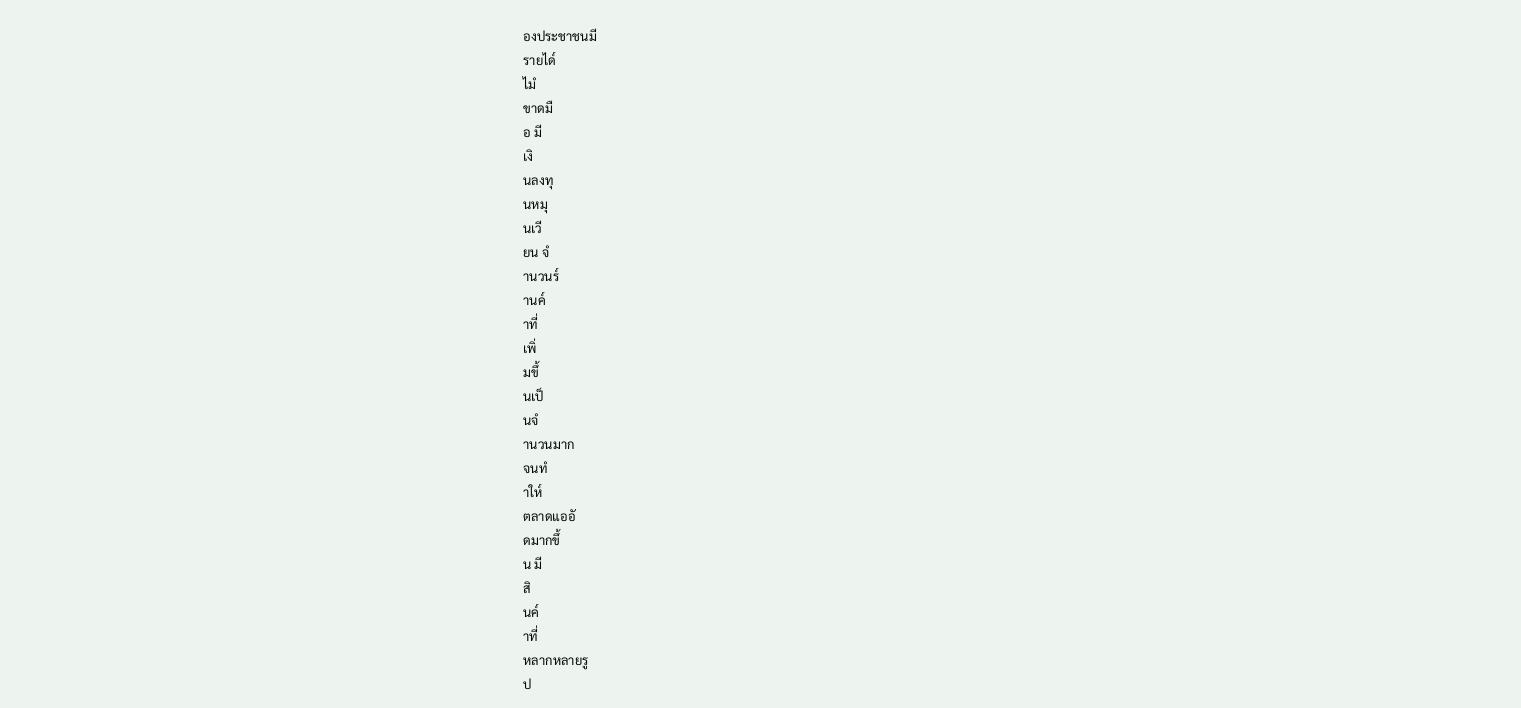องประชาชนมี
รายได๎
ไมํ
ขาดมื
อ มี
เงิ
นลงทุ
นหมุ
นเวี
ยน จํ
านวนร๎
านค๎
าที่
เพิ่
มขึ้
นเป็
นจํ
านวนมาก
จนทํ
าให๎
ตลาดแออั
ดมากขึ้
น มี
สิ
นค๎
าที่
หลากหลายรู
ป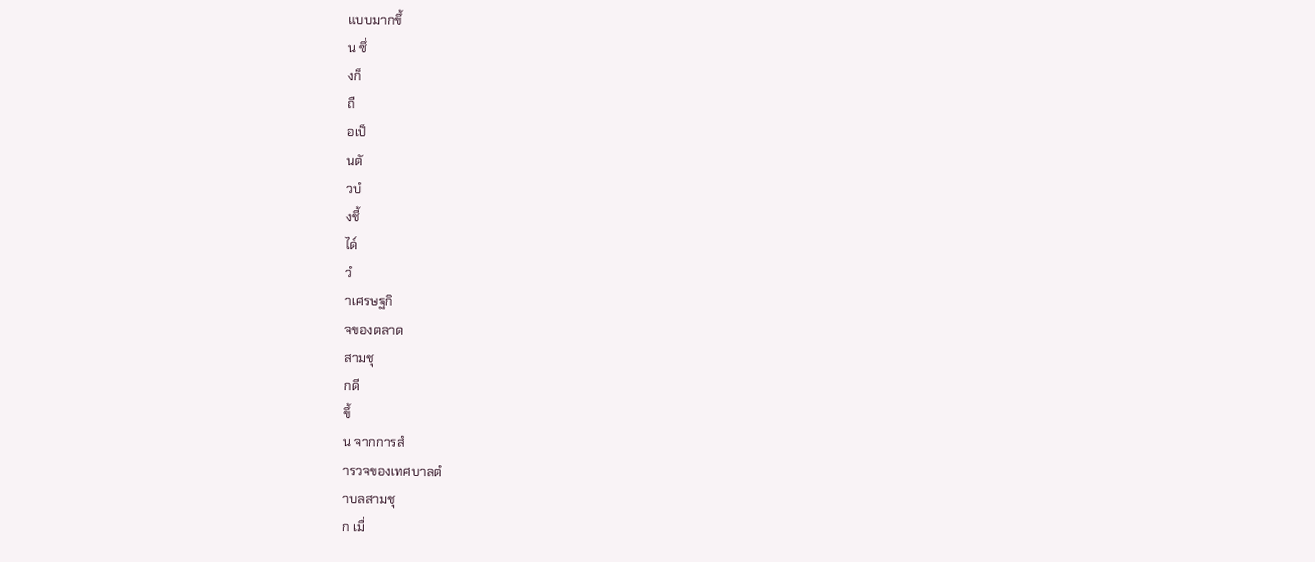แบบมากขึ้
น ซึ่
งก็
ถื
อเป็
นตั
วบํ
งชี้
ได๎
วํ
าเศรษฐกิ
จของตลาด
สามชุ
กดี
ขึ้
น จากการสํ
ารวจของเทศบาลตํ
าบลสามชุ
ก เมื่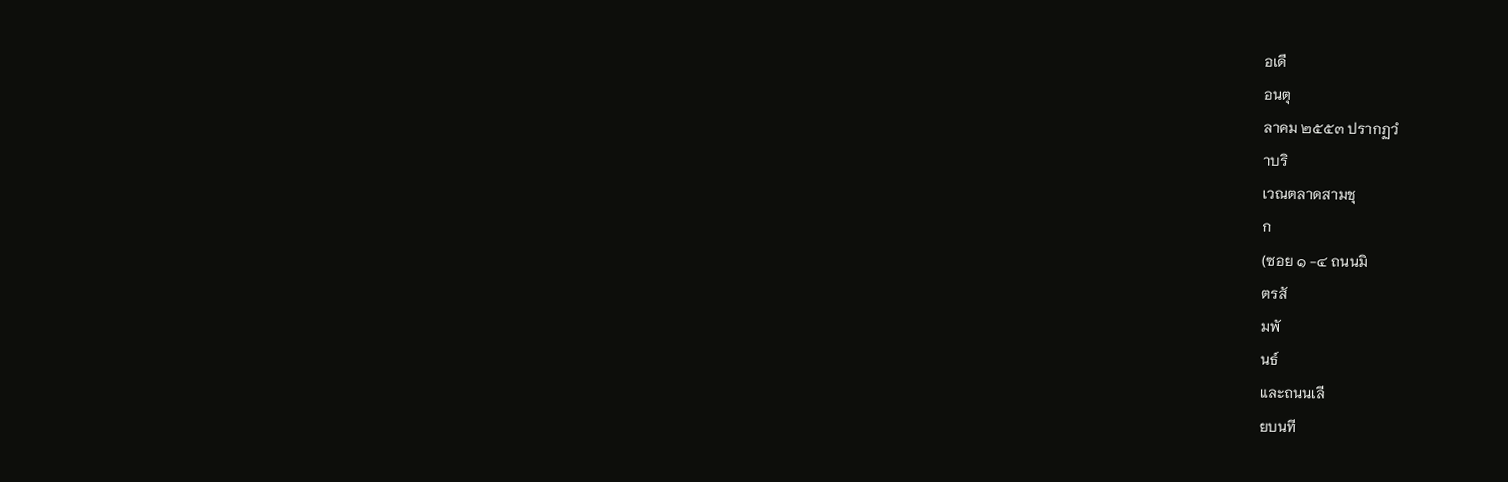อเดื
อนตุ
ลาคม ๒๕๕๓ ปรากฏวํ
าบริ
เวณตลาดสามชุ
ก
(ซอย ๑ -๔ ถนนมิ
ตรสั
มพั
นธ์
และถนนเลี
ยบนที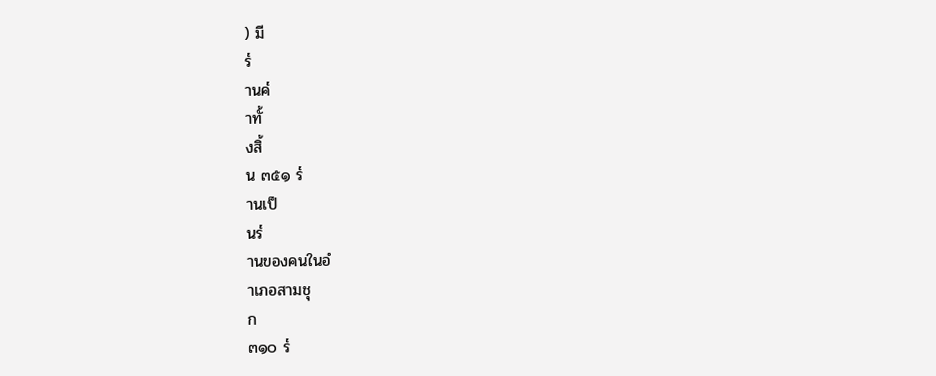) มี
ร๎
านค๎
าทั้
งสิ้
น ๓๕๑ ร๎
านเป็
นร๎
านของคนในอํ
าเภอสามชุ
ก
๓๑๐ ร๎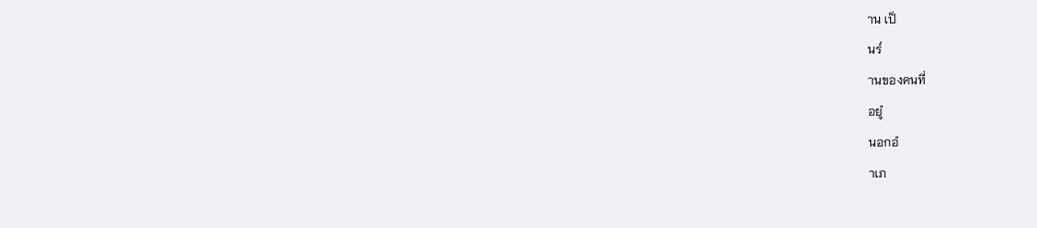าน เป็
นร๎
านของคนที่
อยูํ
นอกอํ
าเภ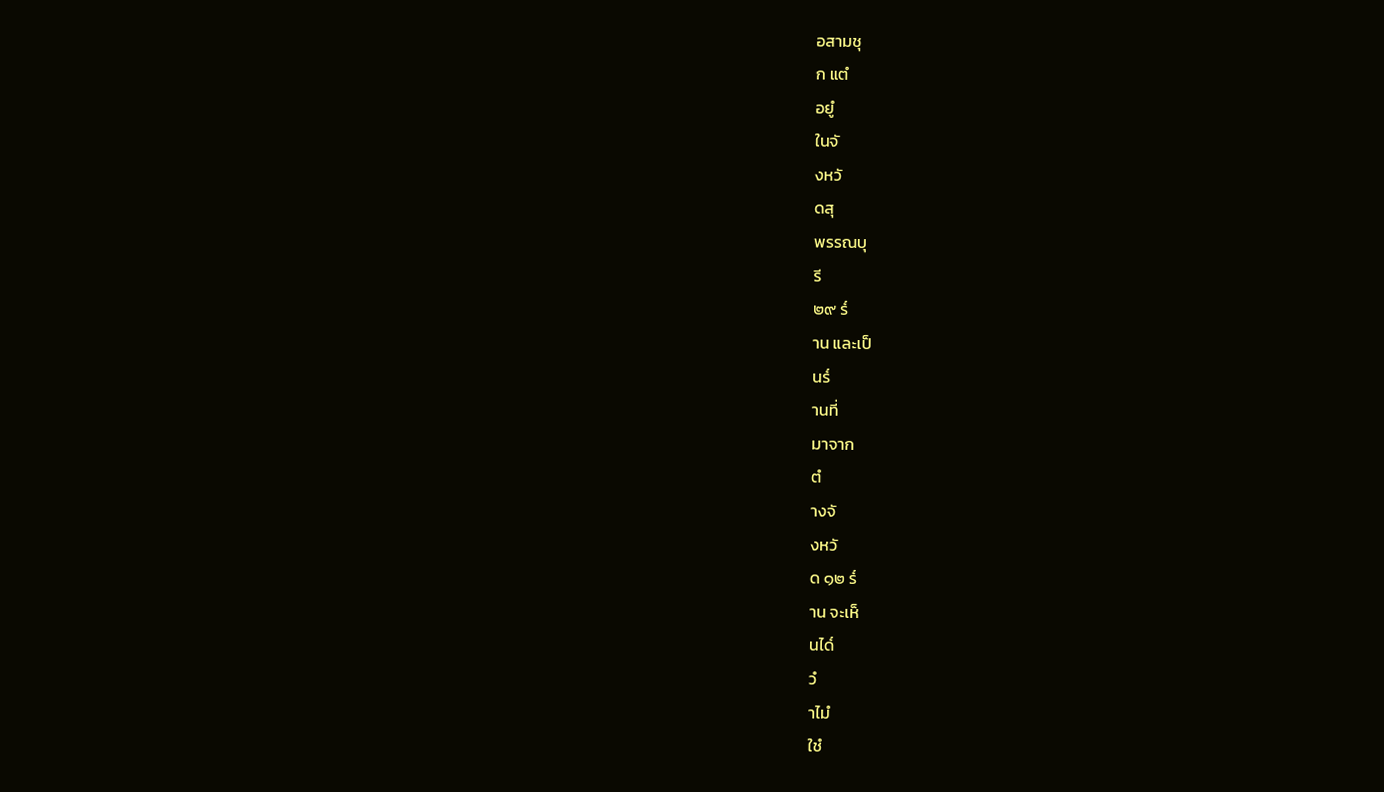อสามชุ
ก แตํ
อยูํ
ในจั
งหวั
ดสุ
พรรณบุ
รี
๒๙ ร๎
าน และเป็
นร๎
านที่
มาจาก
ตํ
างจั
งหวั
ด ๑๒ ร๎
าน จะเห็
นได๎
วํ
าไมํ
ใชํ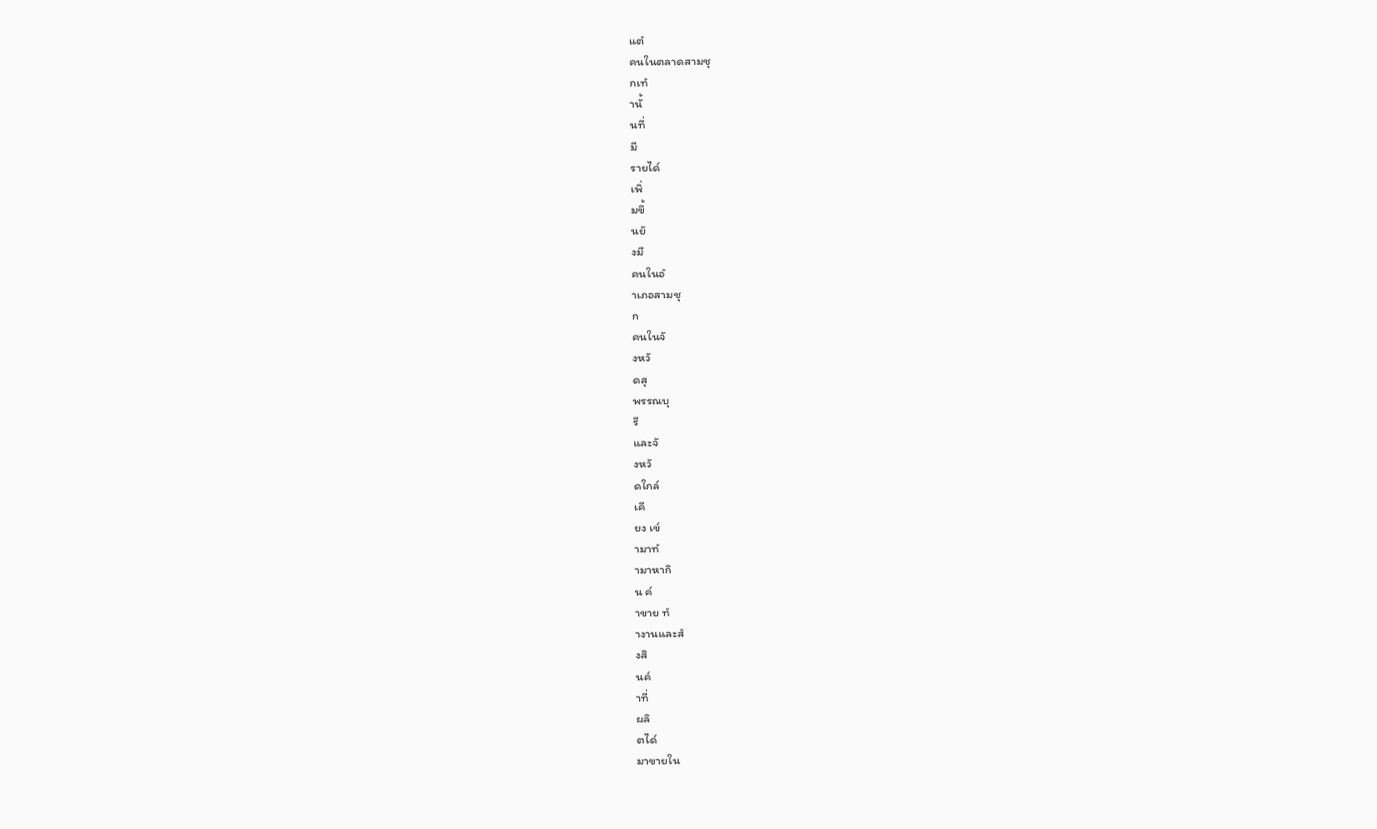แตํ
คนในตลาดสามชุ
กเทํ
านั้
นที่
มี
รายได๎
เพิ่
มขึ้
นยั
งมี
คนในอํ
าเภอสามชุ
ก
คนในจั
งหวั
ดสุ
พรรณบุ
รี
และจั
งหวั
ดใกล๎
เคี
ยง เข๎
ามาทํ
ามาหากิ
น ค๎
าขาย ทํ
างานและสํ
งสิ
นค๎
าที่
ผลิ
ตได๎
มาขายใน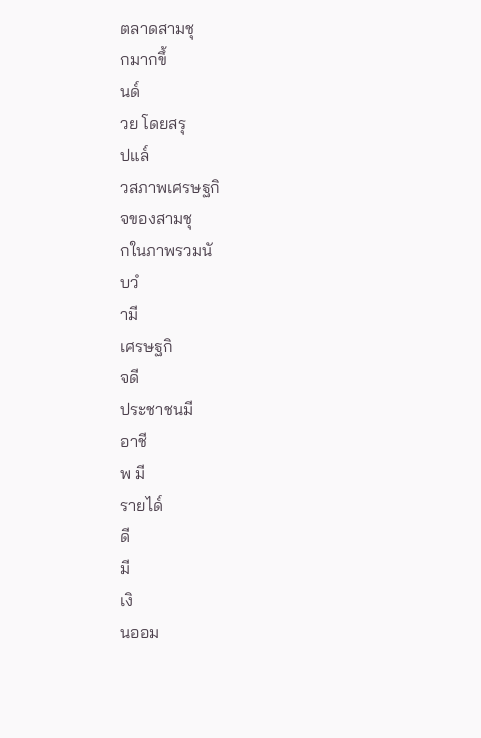ตลาดสามชุ
กมากขึ้
นด๎
วย โดยสรุ
ปแล๎
วสภาพเศรษฐกิ
จของสามชุ
กในภาพรวมนั
บวํ
ามี
เศรษฐกิ
จดี
ประชาชนมี
อาชี
พ มี
รายได๎
ดี
มี
เงิ
นออม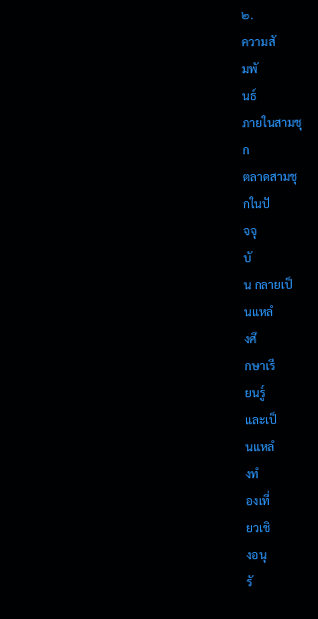๒.
ความสั
มพั
นธ์
ภายในสามชุ
ก
ตลาดสามชุ
กในปั
จจุ
บั
น กลายเป็
นแหลํ
งศึ
กษาเรี
ยนรู๎
และเป็
นแหลํ
งทํ
องเที่
ยวเชิ
งอนุ
รั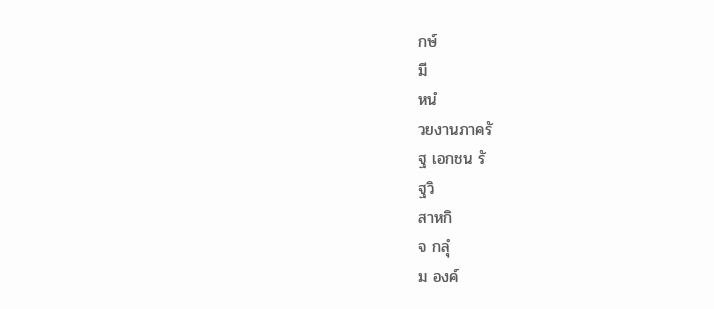กษ์
มี
หนํ
วยงานภาครั
ฐ เอกชน รั
ฐวิ
สาหกิ
จ กลุํ
ม องค์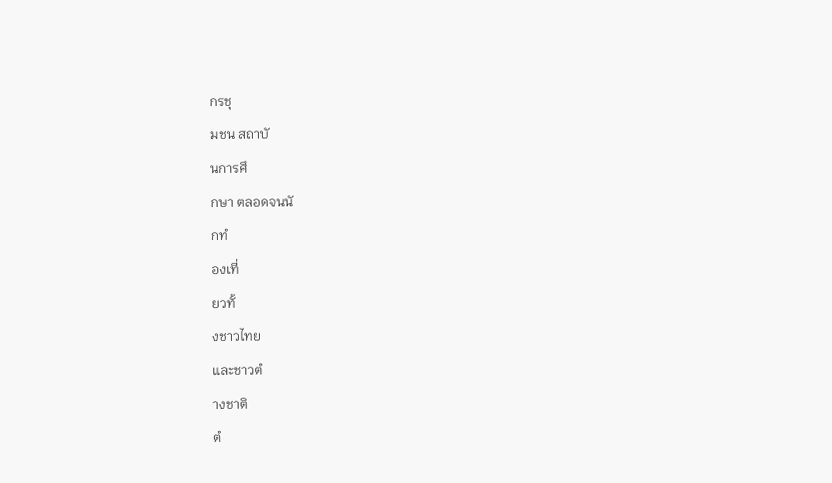กรชุ
มชน สถาบั
นการศึ
กษา ตลอดจนนั
กทํ
องเที่
ยวทั้
งชาวไทย
และชาวตํ
างชาติ
ตํ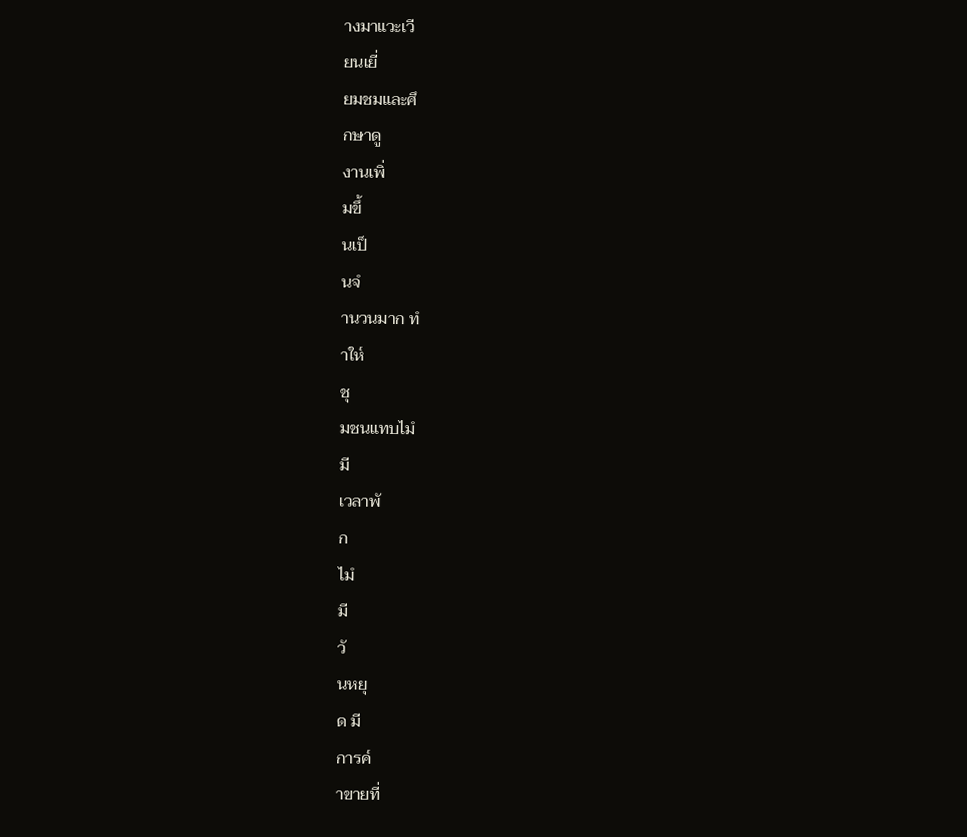างมาแวะเวี
ยนเยี่
ยมชมและศึ
กษาดู
งานเพิ่
มขึ้
นเป็
นจํ
านวนมาก ทํ
าให๎
ชุ
มชนแทบไมํ
มี
เวลาพั
ก
ไมํ
มี
วั
นหยุ
ด มี
การค๎
าขายที่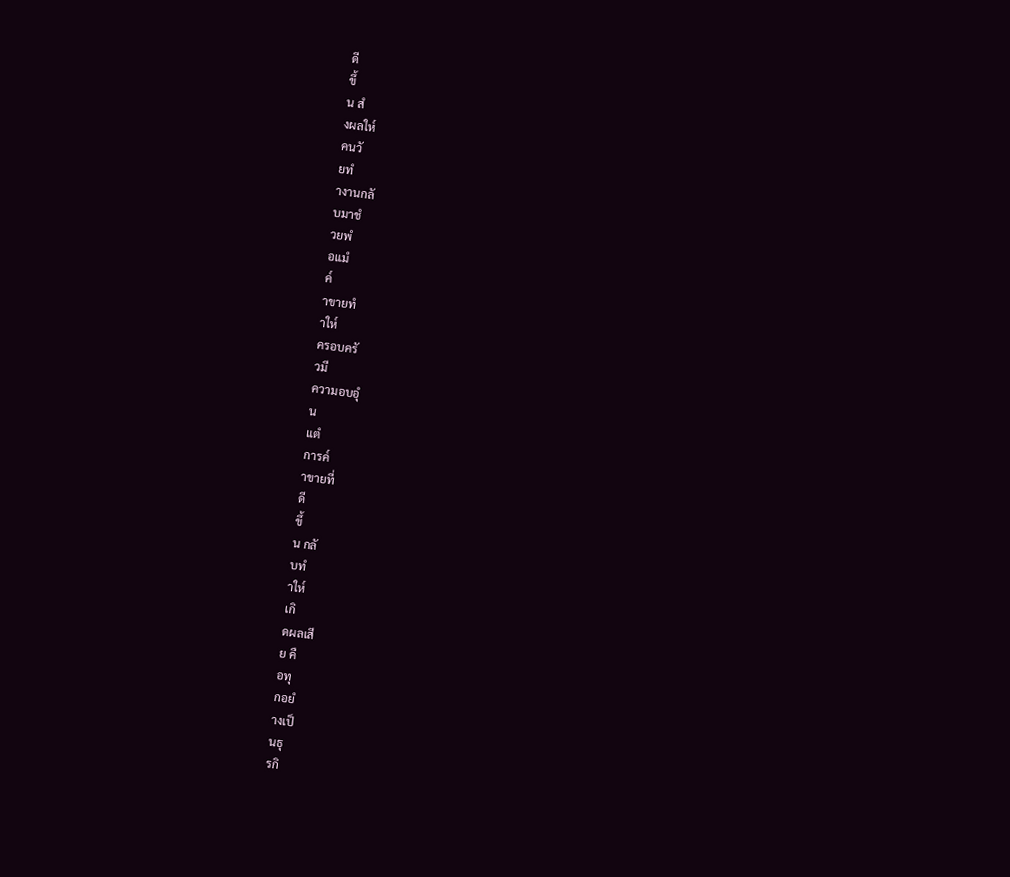ดี
ขึ้
น สํ
งผลให๎
คนวั
ยทํ
างานกลั
บมาชํ
วยพํ
อแมํ
ค๎
าขายทํ
าให๎
ครอบครั
วมี
ความอบอุํ
น
แตํ
การค๎
าขายที่
ดี
ขึ้
น กลั
บทํ
าให๎
เกิ
ดผลเสี
ย คื
อทุ
กอยํ
างเป็
นธุ
รกิ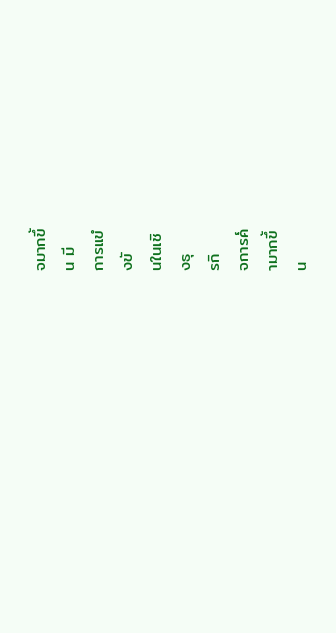จมากขึ้
น มี
การแขํ
งขั
นในเชิ
งธุ
รกิ
จการค๎
ามากขึ้
น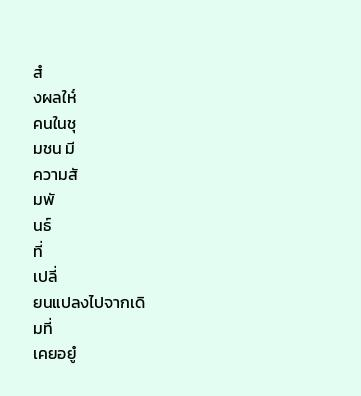สํ
งผลให๎
คนในชุ
มชน มี
ความสั
มพั
นธ์
ที่
เปลี่
ยนแปลงไปจากเดิ
มที่
เคยอยูํ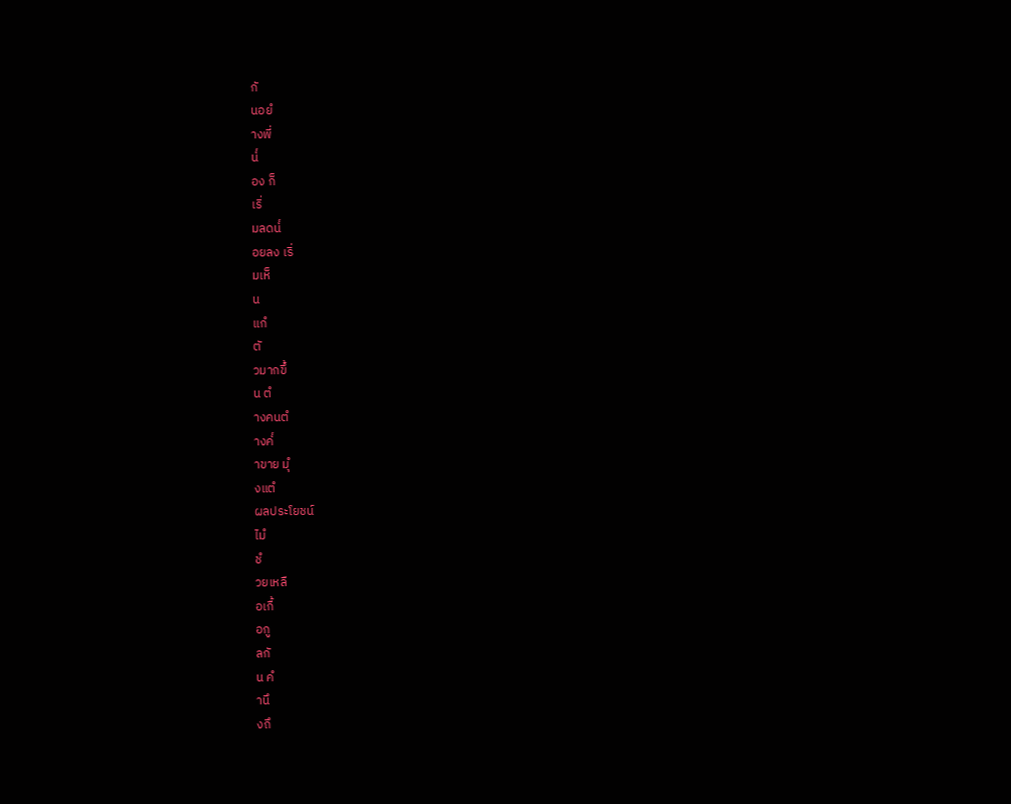กั
นอยํ
างพี่
น๎
อง ก็
เริ่
มลดน๎
อยลง เริ่
มเห็
น
แกํ
ตั
วมากขึ้
น ตํ
างคนตํ
างค๎
าขาย มุํ
งแตํ
ผลประโยชน์
ไมํ
ชํ
วยเหลื
อเกื้
อกู
ลกั
น คํ
านึ
งถึ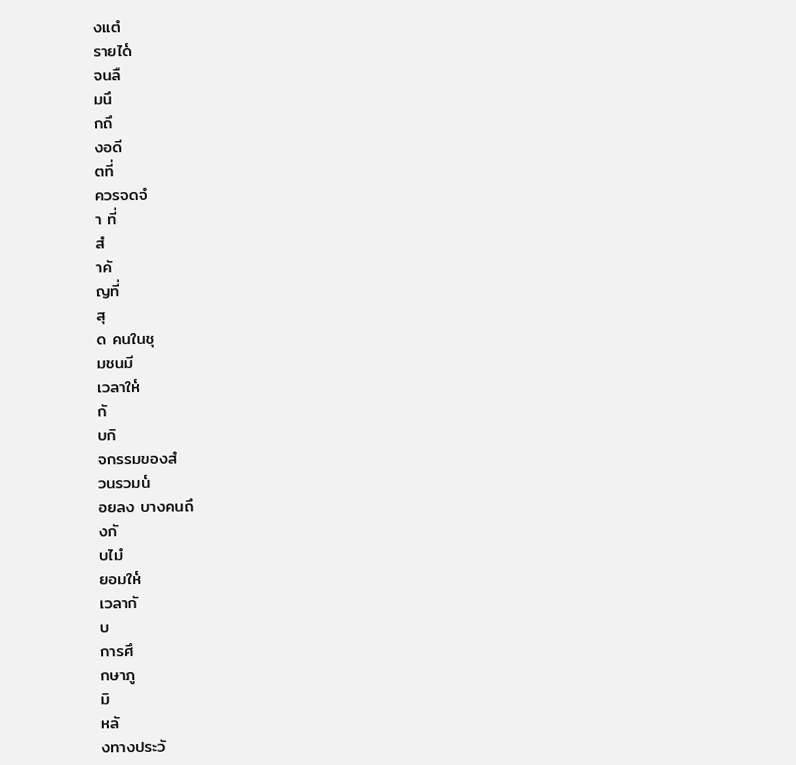งแตํ
รายได๎
จนลื
มนึ
กถึ
งอดี
ตที่
ควรจดจํ
า ที่
สํ
าคั
ญที่
สุ
ด คนในชุ
มชนมี
เวลาให๎
กั
บกิ
จกรรมของสํ
วนรวมน๎
อยลง บางคนถึ
งกั
บไมํ
ยอมให๎
เวลากั
บ
การศึ
กษาภู
มิ
หลั
งทางประวั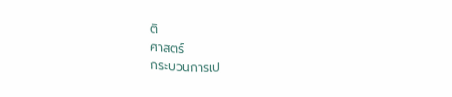ติ
ศาสตร์
กระบวนการเป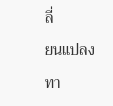ลี่
ยนแปลงทา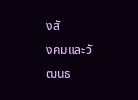งสั
งคมและวั
ฒนธ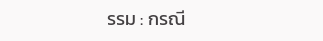รรม : กรณี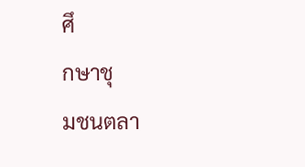ศึ
กษาชุ
มชนตลา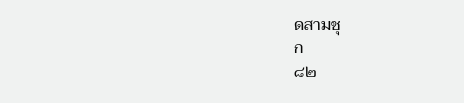ดสามชุ
ก
๘๒